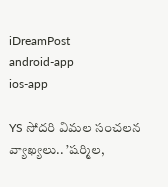iDreamPost
android-app
ios-app

YS సోదరి విమల సంచలన వ్యాఖ్యలు.. ’షర్మిల,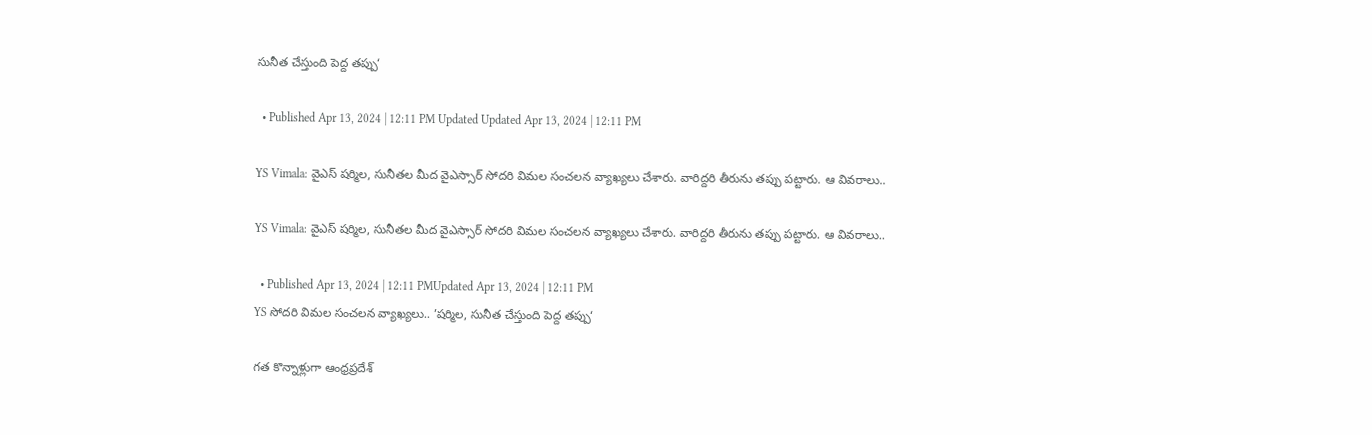సునీత చేస్తుంది పెద్ద తప్పు‘

  • Published Apr 13, 2024 | 12:11 PM Updated Updated Apr 13, 2024 | 12:11 PM

YS Vimala: వైఎస్ షర్మిల, సునీతల మీద వైఎస్సార్ సోదరి విమల సంచలన వ్యాఖ్యలు చేశారు. వారిద్దరి తీరును తప్పు పట్టారు. ఆ వివరాలు..

YS Vimala: వైఎస్ షర్మిల, సునీతల మీద వైఎస్సార్ సోదరి విమల సంచలన వ్యాఖ్యలు చేశారు. వారిద్దరి తీరును తప్పు పట్టారు. ఆ వివరాలు..

  • Published Apr 13, 2024 | 12:11 PMUpdated Apr 13, 2024 | 12:11 PM
YS సోదరి విమల సంచలన వ్యాఖ్యలు.. ’షర్మిల, సునీత చేస్తుంది పెద్ద తప్పు‘

గత కొన్నాళ్లుగా ఆంధ్రప్రదేశ్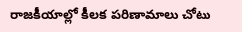రాజకీయాల్లో కీలక పరిణామాలు చోటు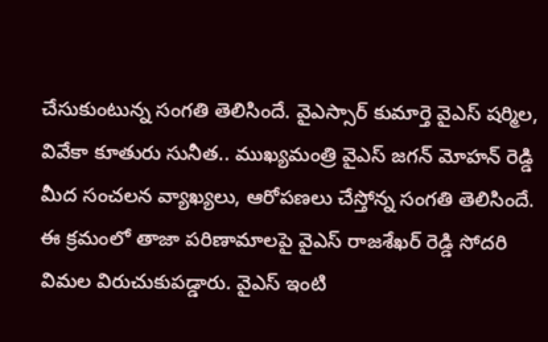చేసుకుంటున్న సంగతి తెలిసిందే. వైఎస్సార్ కుమార్తె వైఎస్ షర్మిల, వివేకా కూతురు సునీత.. ముఖ్యమంత్రి వైఎస్ జగన్ మోహన్ రెడ్డి మీద సంచలన వ్యాఖ్యలు, ఆరోపణలు చేస్తోన్న సంగతి తెలిసిందే. ఈ క్రమంలో తాజా పరిణామాలపై వైఎస్ రాజశేఖర్ రెడ్డి సోదరి విమల విరుచుకుపడ్డారు. వైఎస్ ఇంటి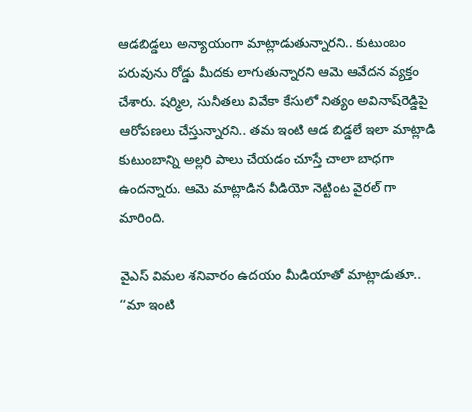ఆడబిడ్డలు అన్యాయంగా మాట్లాడుతున్నారని.. కుటుంబం పరువును రోడ్డు మీదకు లాగుతున్నారని ఆమె ఆవేదన వ్యక్తం చేశారు. షర్మిల, సునీతలు వివేకా కేసులో నిత్యం అవినాష్‌రెడ్డిపై ఆరోపణలు చేస్తున్నారని.. తమ ఇంటి ఆడ బిడ్డలే ఇలా మాట్లాడి కుటుంబాన్ని అల్లరి పాలు చేయడం చూస్తే చాలా బాధగా ఉందన్నారు. ఆమె మాట్లాడిన వీడియో నెట్టింట వైరల్ గా మారింది.

వైఎస్‌ విమల శనివారం ఉదయం మీడియాతో మాట్లాడుతూ.. ‘‘మా ఇంటి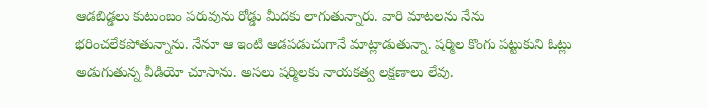ఆడబిడ్డలు కుటుంబం పరువును రోడ్డు మీదకు లాగుతున్నారు. వారి మాటలను నేను భరించలేకపోతున్నాను. నేనూ ఆ ఇంటి ఆడపడుచుగానే మాట్లాడుతున్నా. షర్మిల కొంగు పట్టుకుని ఓట్లు అడుగుతున్న వీడియో చూసాను. అసలు షర్మిలకు నాయకత్వ లక్షణాలు లేవు.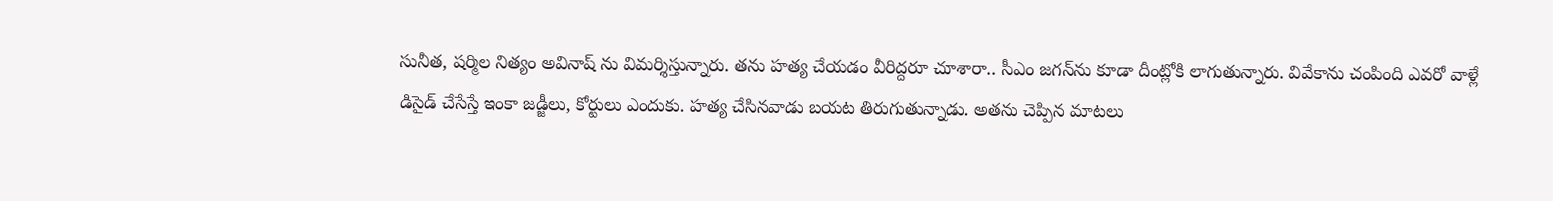సునీత, షర్మిల నిత్యం అవినాష్ ను విమర్శిస్తున్నారు. తను హత్య చేయడం వీరిద్దరూ చూశారా.. సీఎం జగన్‌ను కూడా దీంట్లోకి లాగుతున్నారు. వివేకాను చంపింది ఎవరో వాళ్లే డిసైడ్ చేసేస్తే ఇంకా జడ్జీలు, కోర్టులు ఎందుకు. హత్య చేసినవాడు బయట తిరుగుతున్నాడు. అతను చెప్పిన మాటలు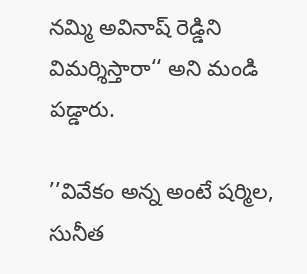నమ్మి అవినాష్ రెడ్డిని విమర్శిస్తారా‘‘ అని మండి పడ్డారు.

’’వివేకం అన్న అంటే షర్మిల, సునీత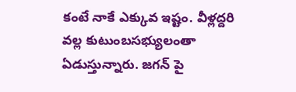కంటే నాకే ఎక్కువ ఇష్టం. వీళ్లద్దరి వల్ల కుటుంబసభ్యులంతా ఏడుస్తున్నారు. జగన్ పై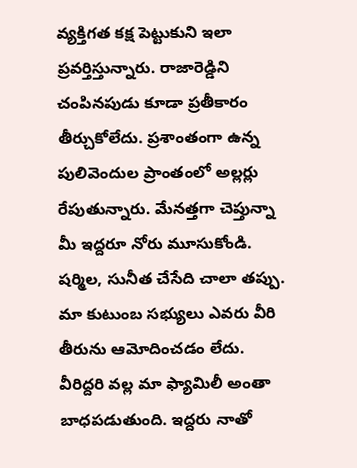వ్యక్తిగత కక్ష పెట్టుకుని ఇలా ప్రవర్తిస్తున్నారు. రాజారెడ్డిని చంపినపుడు కూడా ప్రతీకారం తీర్చుకోలేదు. ప్రశాంతంగా ఉన్న పులివెందుల ప్రాంతంలో అల్లర్లు రేపుతున్నారు. మేనత్తగా చెప్తున్నా మీ ఇద్దరూ నోరు మూసుకోండి. షర్మిల, సునీత చేసేది చాలా తప్పు. మా కుటుంబ సభ్యులు ఎవరు వీరి తీరును ఆమోదించడం లేదు. వీరిద్దరి వల్ల మా ఫ్యామిలీ అంతా బాధపడుతుంది. ఇద్దరు నాతో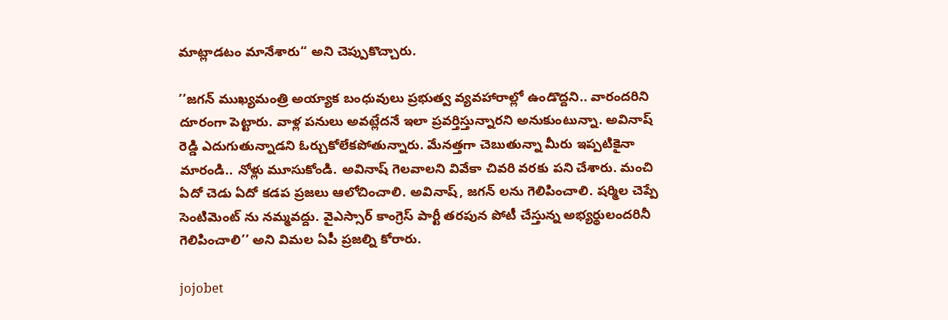మాట్లాడటం మానేశారు‘‘ అని చెప్పుకొచ్చారు.

’’జగన్ ముఖ్యమంత్రి అయ్యాక బంధువులు ప్రభుత్వ వ్యవహారాల్లో ఉండొద్దని.. వారందరిని దూరంగా పెట్టారు. వాళ్ల పనులు అవట్లేదనే ఇలా ప్రవర్తిస్తున్నారని అనుకుంటున్నా. అవినాష్ రెడ్డి ఎదుగుతున్నాడని ఓర్చుకోలేకపోతున్నారు. మేనత్తగా చెబుతున్నా మీరు ఇప్పటికైనా మారండి.. నోళ్లు మూసుకోండి. అవినాష్ గెలవాలని వివేకా చివరి వరకు పని చేశారు. మంచి ఏదో చెడు ఏదో కడప ప్రజలు ఆలోచించాలి. అవినాష్, జగన్ లను గెలిపించాలి. షర్మిల చెప్పే సెంటిమెంట్ ను నమ్మవద్దు. వైఎస్సార్ కాంగ్రెస్ పార్టీ తరపున పోటీ చేస్తున్న అభ్యర్థులందరినీ గెలిపించాలి’’ అని విమల ఏపీ ప్రజల్ని కోరారు.

jojobet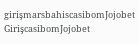girişmarsbahiscasibomJojobet GirişcasibomJojobet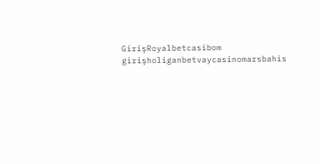GirişRoyalbetcasibom girişholiganbetvaycasinomarsbahis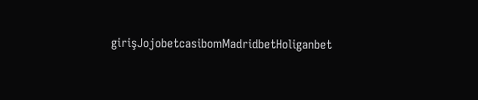girişJojobetcasibomMadridbetHoliganbet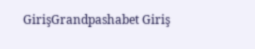GirişGrandpashabet Giriş